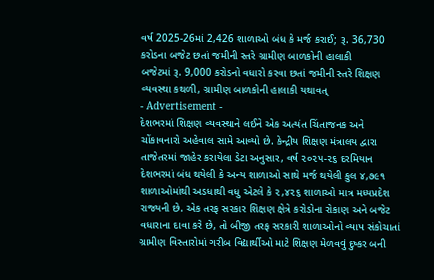વર્ષ 2025-26માં 2,426 શાળાઓ બંધ કે મર્જ કરાઈ; રૂ. 36,730 કરોડના બજેટ છતાં જમીની સ્તરે ગ્રામીણ બાળકોની હાલાકી
બજેટમાં રૂ. 9,000 કરોડનો વધારો કરવા છતાં જમીની સ્તરે શિક્ષણ વ્યવસ્થા કથળી, ગ્રામીણ બાળકોની હાલાકી યથાવત્
- Advertisement -
દેશભરમાં શિક્ષણ વ્યવસ્થાને લઈને એક અત્યંત ચિંતાજનક અને ચોંકાવનારો અહેવાલ સામે આવ્યો છે. કેન્દ્રીય શિક્ષણ મંત્રાલય દ્વારા તાજેતરમાં જાહેર કરાયેલા ડેટા અનુસાર, વર્ષ ૨૦૨૫-૨૬ દરમિયાન દેશભરમાં બંધ થયેલી કે અન્ય શાળાઓ સાથે મર્જ થયેલી કુલ ૪,૭૯૧ શાળાઓમાંથી અડધાથી વધુ એટલે કે ૨,૪૨૬ શાળાઓ માત્ર મધ્યપ્રદેશ રાજ્યની છે. એક તરફ સરકાર શિક્ષણ ક્ષેત્રે કરોડોના રોકાણ અને બજેટ વધારાના દાવા કરે છે, તો બીજી તરફ સરકારી શાળાઓનો વ્યાપ સંકોચાતાં ગ્રામીણ વિસ્તારોમાં ગરીબ વિદ્યાર્થીઓ માટે શિક્ષણ મેળવવું દુષ્કર બની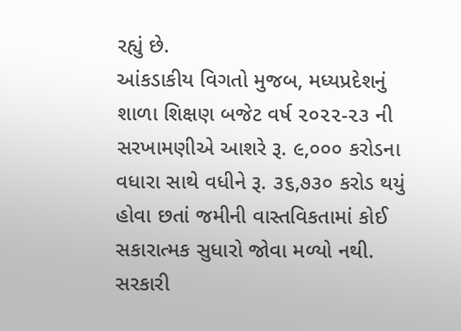રહ્યું છે.
આંકડાકીય વિગતો મુજબ, મધ્યપ્રદેશનું શાળા શિક્ષણ બજેટ વર્ષ ૨૦૨૨-૨૩ ની સરખામણીએ આશરે રૂ. ૯,૦૦૦ કરોડના વધારા સાથે વધીને રૂ. ૩૬,૭૩૦ કરોડ થયું હોવા છતાં જમીની વાસ્તવિકતામાં કોઈ સકારાત્મક સુધારો જોવા મળ્યો નથી. સરકારી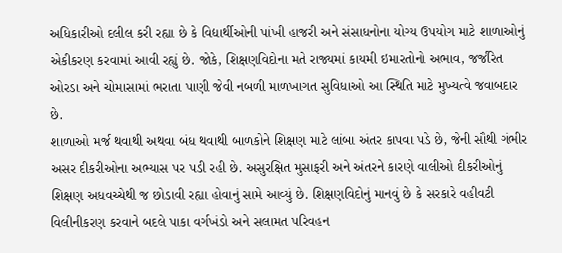અધિકારીઓ દલીલ કરી રહ્યા છે કે વિદ્યાર્થીઓની પાંખી હાજરી અને સંસાધનોના યોગ્ય ઉપયોગ માટે શાળાઓનું એકીકરણ કરવામાં આવી રહ્યું છે. જોકે, શિક્ષણવિદોના મતે રાજ્યમાં કાયમી ઇમારતોનો અભાવ, જર્જરિત ઓરડા અને ચોમાસામાં ભરાતા પાણી જેવી નબળી માળખાગત સુવિધાઓ આ સ્થિતિ માટે મુખ્યત્વે જવાબદાર છે.
શાળાઓ મર્જ થવાથી અથવા બંધ થવાથી બાળકોને શિક્ષણ માટે લાંબા અંતર કાપવા પડે છે, જેની સૌથી ગંભીર અસર દીકરીઓના અભ્યાસ પર પડી રહી છે. અસુરક્ષિત મુસાફરી અને અંતરને કારણે વાલીઓ દીકરીઓનું શિક્ષણ અધવચ્ચેથી જ છોડાવી રહ્યા હોવાનું સામે આવ્યું છે. શિક્ષણવિદોનું માનવું છે કે સરકારે વહીવટી વિલીનીકરણ કરવાને બદલે પાકા વર્ગખંડો અને સલામત પરિવહન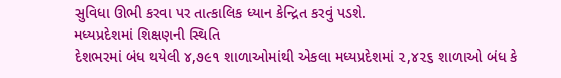સુવિધા ઊભી કરવા પર તાત્કાલિક ધ્યાન કેન્દ્રિત કરવું પડશે.
મધ્યપ્રદેશમાં શિક્ષણની સ્થિતિ
દેશભરમાં બંધ થયેલી ૪,૭૯૧ શાળાઓમાંથી એકલા મધ્યપ્રદેશમાં ૨,૪૨૬ શાળાઓ બંધ કે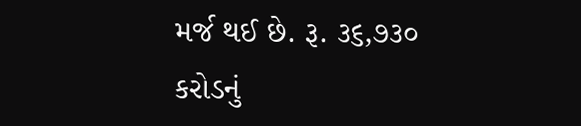મર્જ થઈ છે. રૂ. ૩૬,૭૩૦ કરોડનું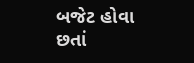બજેટ હોવા છતાં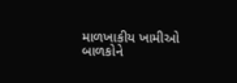માળખાકીય ખામીઓ બાળકોને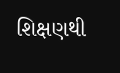શિક્ષણથી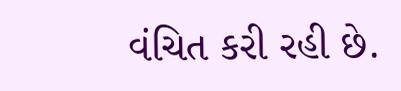વંચિત કરી રહી છે.